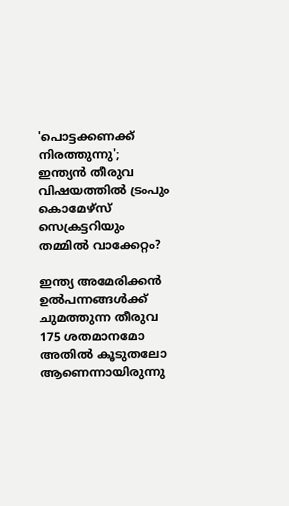'പൊട്ടക്കണക്ക് നിരത്തുന്നു'; ഇന്ത്യൻ തീരുവ വിഷയത്തില്‍ ട്രംപും കൊമേഴ്‌സ് സെക്രട്ടറിയും തമ്മില്‍ വാക്കേറ്റം?

ഇന്ത്യ അമേരിക്കന്‍ ഉല്‍പന്നങ്ങള്‍ക്ക് ചുമത്തുന്ന തീരുവ 175 ശതമാനമോ അതില്‍ കൂടുതലോ ആണെന്നായിരുന്നു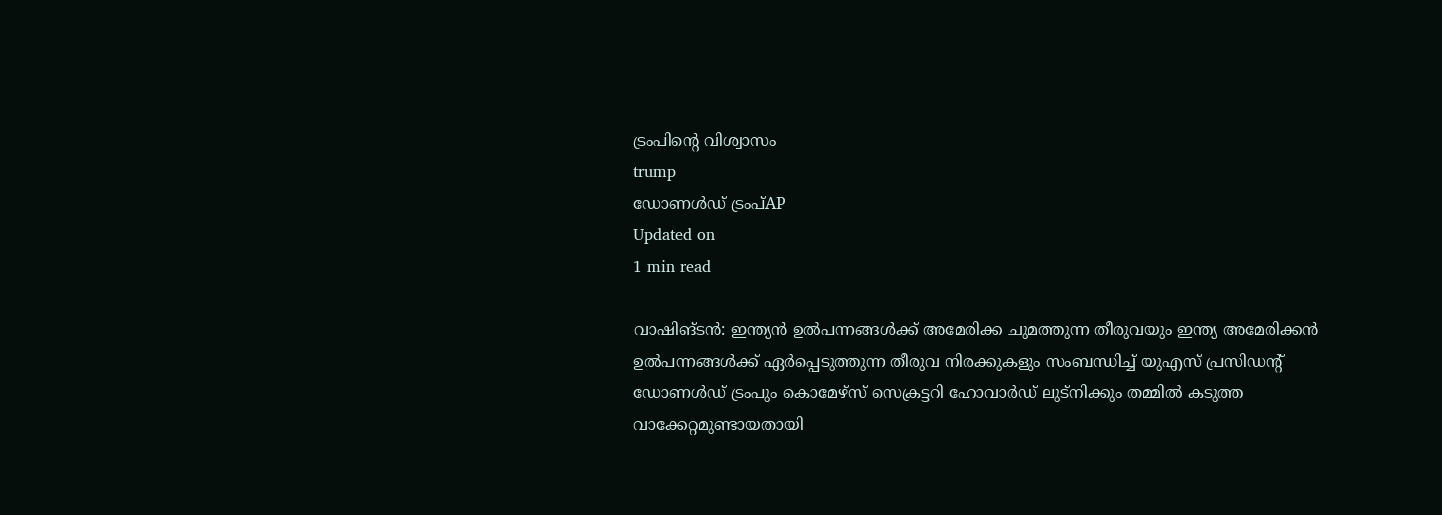ട്രംപിന്റെ വിശ്വാസം
trump
ഡോണള്‍ഡ് ട്രംപ്AP
Updated on
1 min read

വാഷിങ്ടന്‍: ഇന്ത്യന്‍ ഉല്‍പന്നങ്ങള്‍ക്ക് അമേരിക്ക ചുമത്തുന്ന തീരുവയും ഇന്ത്യ അമേരിക്കന്‍ ഉല്‍പന്നങ്ങള്‍ക്ക് ഏര്‍പ്പെടുത്തുന്ന തീരുവ നിരക്കുകളും സംബന്ധിച്ച് യുഎസ് പ്രസിഡന്റ് ഡോണള്‍ഡ് ട്രംപും കൊമേഴ്സ് സെക്രട്ടറി ഹോവാര്‍ഡ് ലുട്‌നിക്കും തമ്മില്‍ കടുത്ത വാക്കേറ്റമുണ്ടായതായി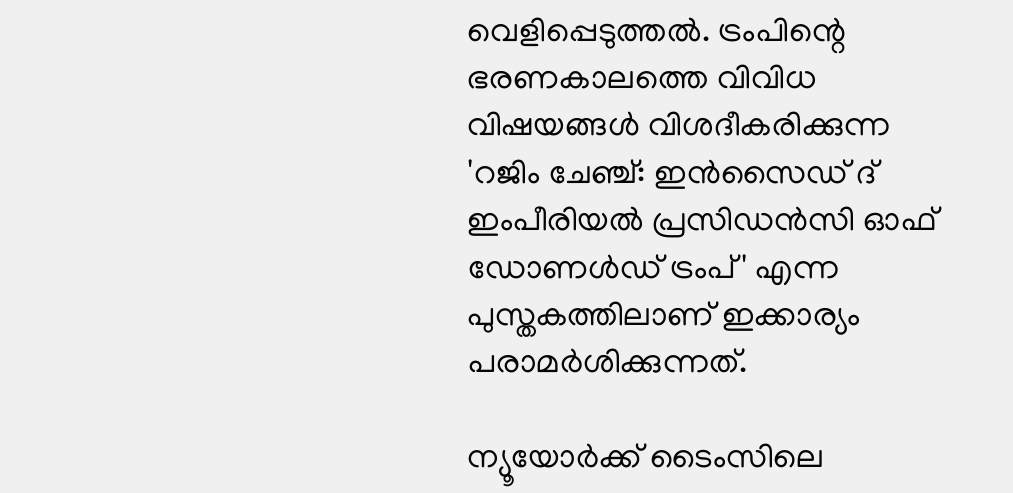വെളിപ്പെടുത്തല്‍. ട്രംപിന്റെ ഭരണകാലത്തെ വിവിധ വിഷയങ്ങള്‍ വിശദീകരിക്കുന്ന 'റജിം ചേഞ്ച്: ഇന്‍സൈഡ് ദ് ഇംപീരിയല്‍ പ്രസിഡന്‍സി ഓഫ് ഡോണള്‍ഡ് ട്രംപ്' എന്ന പുസ്തകത്തിലാണ് ഇക്കാര്യം പരാമര്‍ശിക്കുന്നത്.

ന്യൂയോര്‍ക്ക് ടൈംസിലെ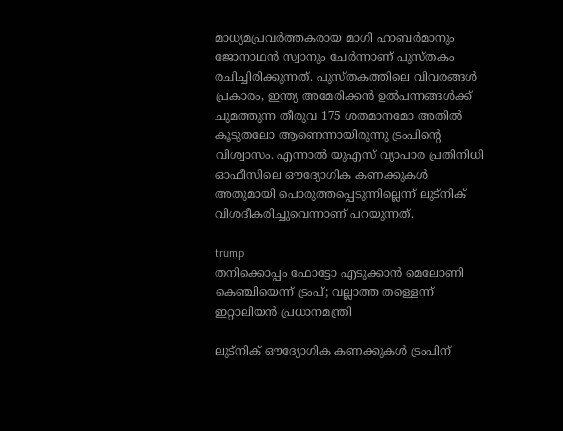മാധ്യമപ്രവര്‍ത്തകരായ മാഗി ഹാബര്‍മാനും ജോനാഥന്‍ സ്വാനും ചേര്‍ന്നാണ് പുസ്തകം രചിച്ചിരിക്കുന്നത്. പുസ്തകത്തിലെ വിവരങ്ങള്‍ പ്രകാരം, ഇന്ത്യ അമേരിക്കന്‍ ഉല്‍പന്നങ്ങള്‍ക്ക് ചുമത്തുന്ന തീരുവ 175 ശതമാനമോ അതില്‍ കൂടുതലോ ആണെന്നായിരുന്നു ട്രംപിന്റെ വിശ്വാസം. എന്നാല്‍ യുഎസ് വ്യാപാര പ്രതിനിധി ഓഫീസിലെ ഔദ്യോഗിക കണക്കുകള്‍ അതുമായി പൊരുത്തപ്പെടുന്നില്ലെന്ന് ലുട്‌നിക് വിശദീകരിച്ചുവെന്നാണ് പറയുന്നത്.

trump
തനിക്കൊപ്പം ഫോട്ടോ എടുക്കാന്‍ മെലോണി കെഞ്ചിയെന്ന് ട്രംപ്; വല്ലാത്ത തള്ളെന്ന് ഇറ്റാലിയന്‍ പ്രധാനമന്ത്രി

ലുട്‌നിക് ഔദ്യോഗിക കണക്കുകള്‍ ട്രംപിന്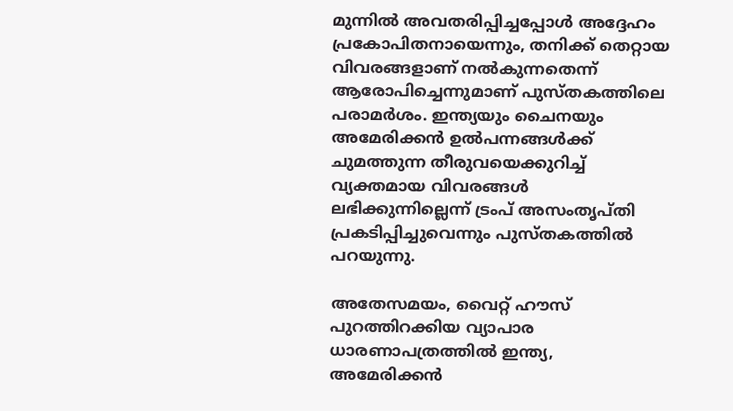മുന്നില്‍ അവതരിപ്പിച്ചപ്പോള്‍ അദ്ദേഹം പ്രകോപിതനായെന്നും, തനിക്ക് തെറ്റായ വിവരങ്ങളാണ് നല്‍കുന്നതെന്ന് ആരോപിച്ചെന്നുമാണ് പുസ്തകത്തിലെ പരാമര്‍ശം. ഇന്ത്യയും ചൈനയും അമേരിക്കന്‍ ഉല്‍പന്നങ്ങള്‍ക്ക് ചുമത്തുന്ന തീരുവയെക്കുറിച്ച് വ്യക്തമായ വിവരങ്ങള്‍ ലഭിക്കുന്നില്ലെന്ന് ട്രംപ് അസംതൃപ്തി പ്രകടിപ്പിച്ചുവെന്നും പുസ്തകത്തില്‍ പറയുന്നു.

അതേസമയം, വൈറ്റ് ഹൗസ് പുറത്തിറക്കിയ വ്യാപാര ധാരണാപത്രത്തില്‍ ഇന്ത്യ, അമേരിക്കന്‍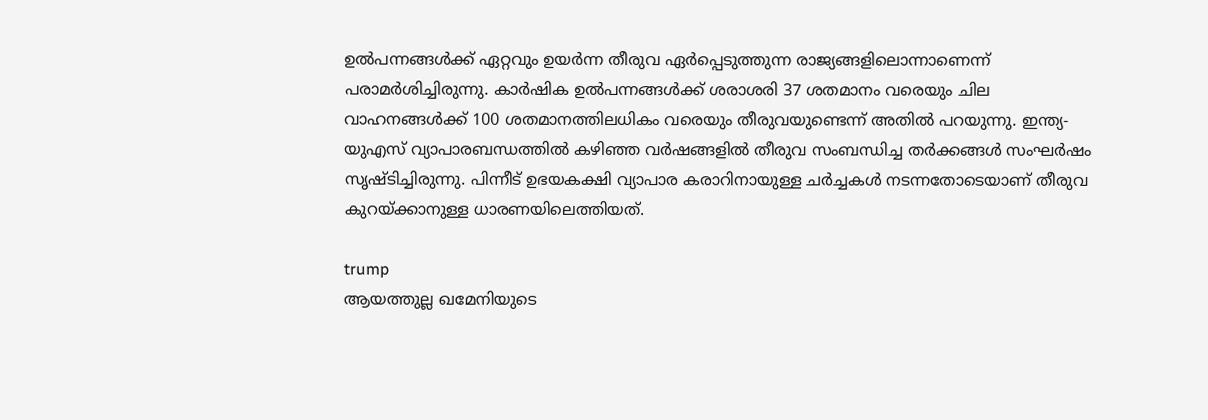ഉല്‍പന്നങ്ങള്‍ക്ക് ഏറ്റവും ഉയര്‍ന്ന തീരുവ ഏര്‍പ്പെടുത്തുന്ന രാജ്യങ്ങളിലൊന്നാണെന്ന് പരാമര്‍ശിച്ചിരുന്നു. കാര്‍ഷിക ഉല്‍പന്നങ്ങള്‍ക്ക് ശരാശരി 37 ശതമാനം വരെയും ചില വാഹനങ്ങള്‍ക്ക് 100 ശതമാനത്തിലധികം വരെയും തീരുവയുണ്ടെന്ന് അതില്‍ പറയുന്നു. ഇന്ത്യ-യുഎസ് വ്യാപാരബന്ധത്തില്‍ കഴിഞ്ഞ വര്‍ഷങ്ങളില്‍ തീരുവ സംബന്ധിച്ച തര്‍ക്കങ്ങള്‍ സംഘര്‍ഷം സൃഷ്ടിച്ചിരുന്നു. പിന്നീട് ഉഭയകക്ഷി വ്യാപാര കരാറിനായുള്ള ചര്‍ച്ചകള്‍ നടന്നതോടെയാണ് തീരുവ കുറയ്ക്കാനുള്ള ധാരണയിലെത്തിയത്.

trump
ആയത്തുല്ല ഖമേനിയുടെ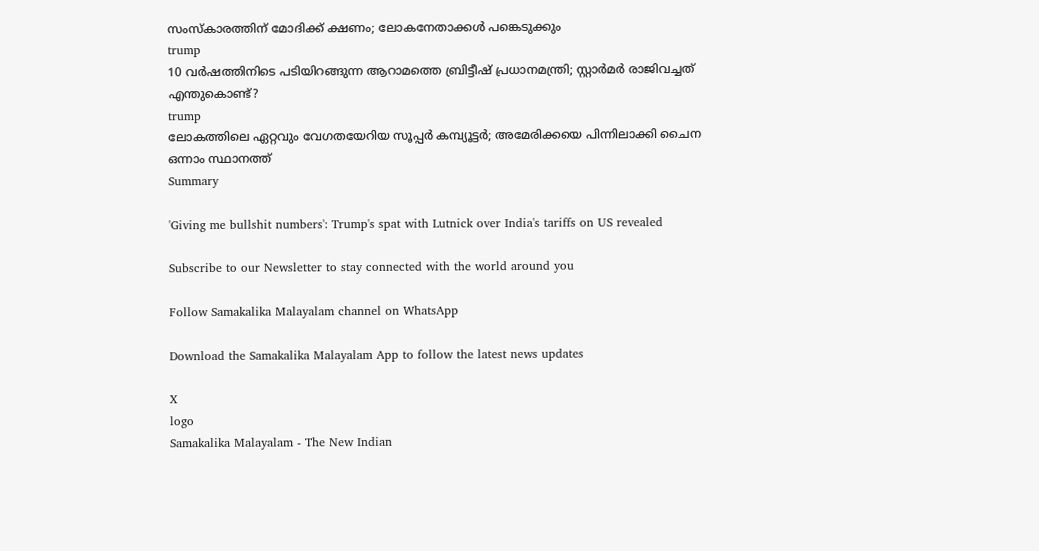സംസ്‌കാരത്തിന് മോദിക്ക് ക്ഷണം; ലോകനേതാക്കള്‍ പങ്കെടുക്കും
trump
10 വര്‍ഷത്തിനിടെ പടിയിറങ്ങുന്ന ആറാമത്തെ ബ്രിട്ടീഷ് പ്രധാനമന്ത്രി; സ്റ്റാര്‍മര്‍ രാജിവച്ചത് എന്തുകൊണ്ട്?
trump
ലോകത്തിലെ ഏറ്റവും വേഗതയേറിയ സൂപ്പര്‍ കമ്പ്യൂട്ടര്‍; അമേരിക്കയെ പിന്നിലാക്കി ചൈന ഒന്നാം സ്ഥാനത്ത്
Summary

'Giving me bullshit numbers': Trump's spat with Lutnick over India's tariffs on US revealed

Subscribe to our Newsletter to stay connected with the world around you

Follow Samakalika Malayalam channel on WhatsApp

Download the Samakalika Malayalam App to follow the latest news updates

X
logo
Samakalika Malayalam - The New Indian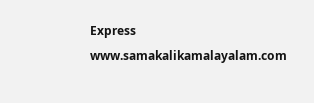Express
www.samakalikamalayalam.com